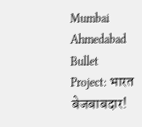Mumbai Ahmedabad Bullet Project: भारत बेजबाबदार!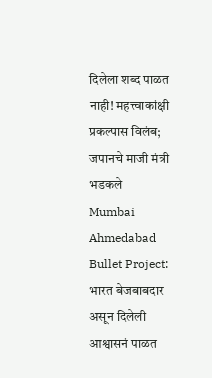दिलेला शब्द पाळत नाही! महत्त्वाकांक्षी प्रकल्पास विलंब; जपानचे माजी मंत्री भडकले
Mumbai Ahmedabad Bullet Project: भारत बेजबाबदार असून दिलेली आश्वासनं पाळत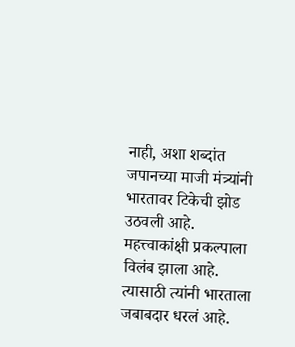नाही, अशा शब्दांत जपानच्या माजी मंत्र्यांनी भारतावर टिकेची झोड उठवली आहे. महत्त्वाकांक्षी प्रकल्पाला विलंब झाला आहे. त्यासाठी त्यांनी भारताला जबाबदार धरलं आहे.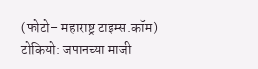(फोटो– महाराष्ट्र टाइम्स.कॉम) टोकियो: जपानच्या माजी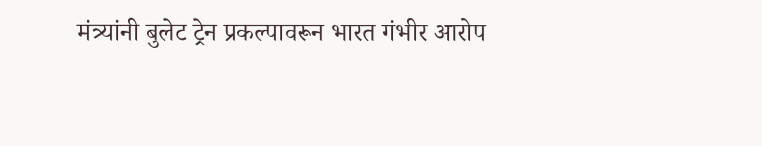मंत्र्यांनी बुलेट ट्रेन प्रकल्पावरून भारत गंभीर आरोप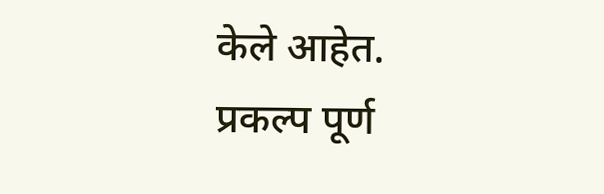केले आहेत. प्रकल्प पूर्ण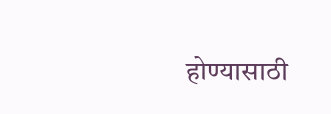होण्यासाठी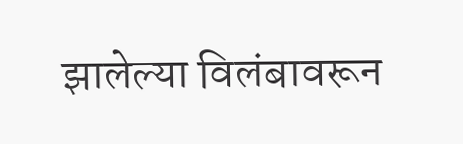झालेल्या विलंबावरून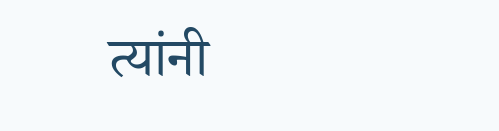त्यांनी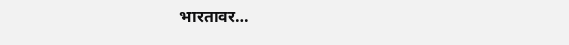भारतावर…